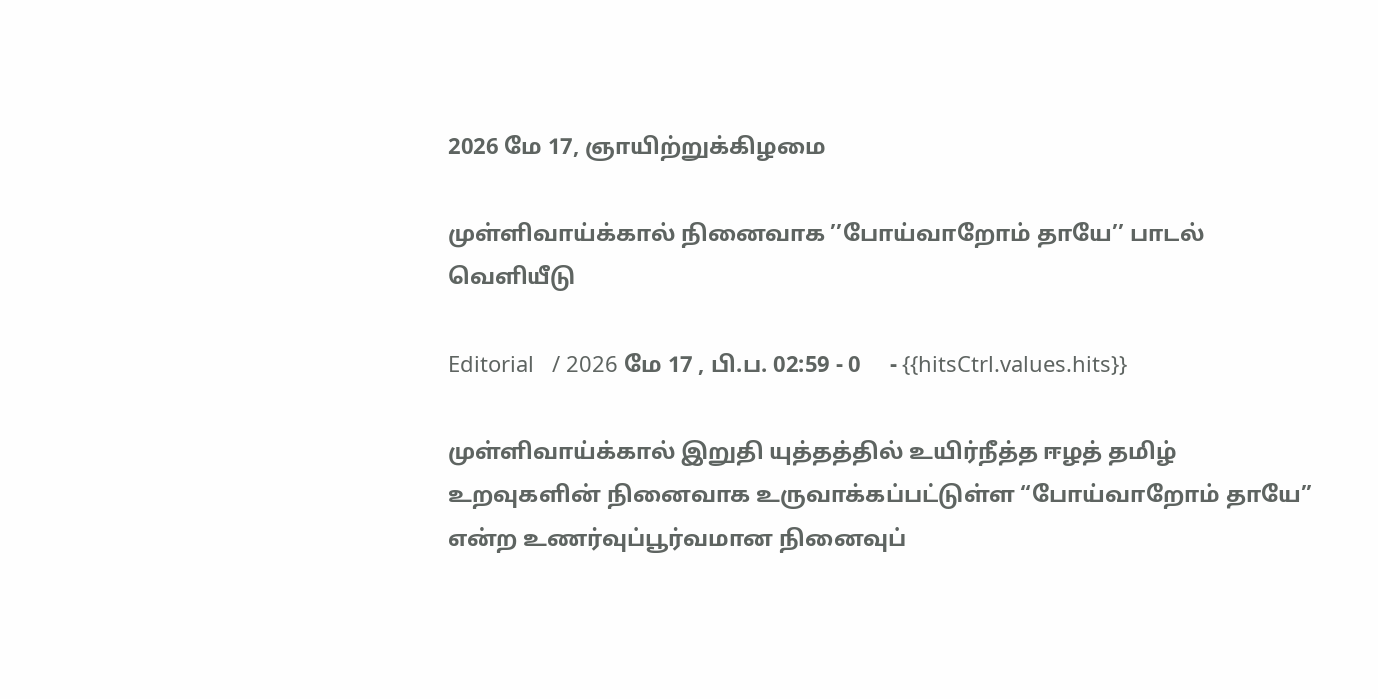2026 மே 17, ஞாயிற்றுக்கிழமை

முள்ளிவாய்க்கால் நினைவாக ’’போய்வாறோம் தாயே’’ பாடல் வெளியீடு

Editorial   / 2026 மே 17 , பி.ப. 02:59 - 0     - {{hitsCtrl.values.hits}}

முள்ளிவாய்க்கால் இறுதி யுத்தத்தில் உயிர்நீத்த ஈழத் தமிழ் உறவுகளின் நினைவாக உருவாக்கப்பட்டுள்ள “போய்வாறோம் தாயே” என்ற உணர்வுப்பூர்வமான நினைவுப்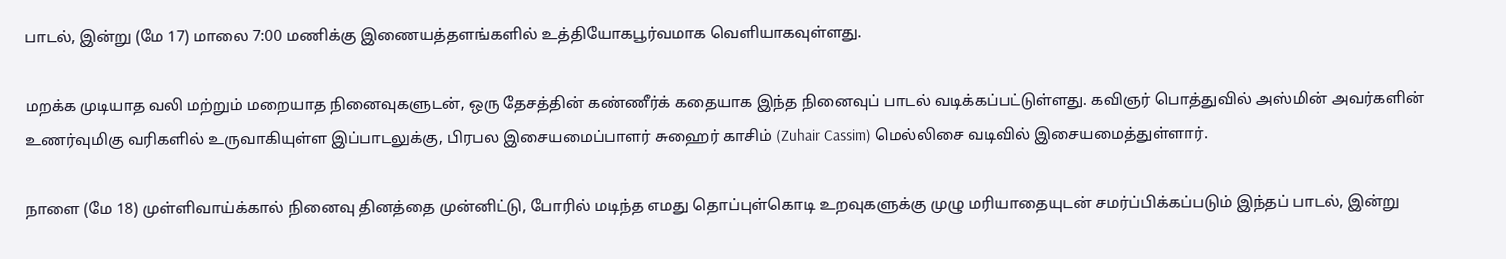பாடல், இன்று (மே 17) மாலை 7:00 மணிக்கு இணையத்தளங்களில் உத்தியோகபூர்வமாக வெளியாகவுள்ளது.

மறக்க முடியாத வலி மற்றும் மறையாத நினைவுகளுடன், ஒரு தேசத்தின் கண்ணீர்க் கதையாக இந்த நினைவுப் பாடல் வடிக்கப்பட்டுள்ளது. கவிஞர் பொத்துவில் அஸ்மின் அவர்களின் உணர்வுமிகு வரிகளில் உருவாகியுள்ள இப்பாடலுக்கு, பிரபல இசையமைப்பாளர் சுஹைர் காசிம் (Zuhair Cassim) மெல்லிசை வடிவில் இசையமைத்துள்ளார்.

நாளை (மே 18) முள்ளிவாய்க்கால் நினைவு தினத்தை முன்னிட்டு, போரில் மடிந்த எமது தொப்புள்கொடி உறவுகளுக்கு முழு மரியாதையுடன் சமர்ப்பிக்கப்படும் இந்தப் பாடல், இன்று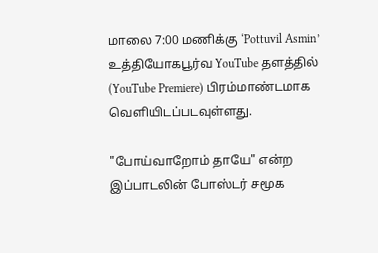மாலை 7:00 மணிக்கு ‘Pottuvil Asmin’ உத்தியோகபூர்வ YouTube தளத்தில் (YouTube Premiere) பிரம்மாண்டமாக வெளியிடப்படவுள்ளது.

"போய்வாறோம் தாயே" என்ற இப்பாடலின் போஸ்டர் சமூக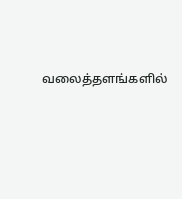வலைத்தளங்களில்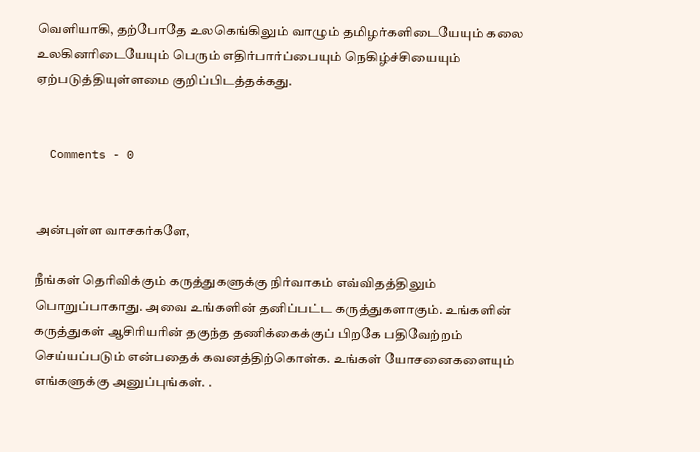வெளியாகி, தற்போதே உலகெங்கிலும் வாழும் தமிழர்களிடையேயும் கலை உலகினரிடையேயும் பெரும் எதிர்பார்ப்பையும் நெகிழ்ச்சியையும் ஏற்படுத்தியுள்ளமை குறிப்பிடத்தக்கது.


  Comments - 0


அன்புள்ள வாசகர்களே,

நீங்கள் தெரிவிக்கும் கருத்துகளுக்கு நிர்வாகம் எவ்விதத்திலும் பொறுப்பாகாது. அவை உங்களின் தனிப்பட்ட கருத்துகளாகும். உங்களின் கருத்துகள் ஆசிரியரின் தகுந்த தணிக்கைக்குப் பிறகே பதிவேற்றம் செய்யப்படும் என்பதைக் கவனத்திற்கொள்க. உங்கள் யோசனைகளையும் எங்களுக்கு அனுப்புங்கள். .